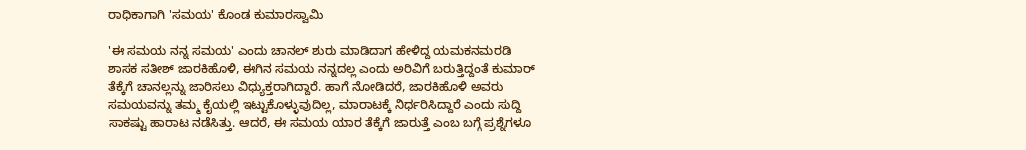ರಾಧಿಕಾಗಾಗಿ 'ಸಮಯ' ಕೊಂಡ ಕುಮಾರಸ್ವಾಮಿ

'ಈ ಸಮಯ ನನ್ನ ಸಮಯ' ಎಂದು ಚಾನಲ್ ಶುರು ಮಾಡಿದಾಗ ಹೇಳಿದ್ದ ಯಮಕನಮರಡಿ ಶಾಸಕ ಸತೀಶ್ ಜಾರಕಿಹೊಳಿ, ಈಗಿನ ಸಮಯ ನನ್ನದಲ್ಲ ಎಂದು ಅರಿವಿಗೆ ಬರುತ್ತಿದ್ದಂತೆ ಕುಮಾರ್ ತೆಕ್ಕೆಗೆ ಚಾನಲ್ಲನ್ನು ಜಾರಿಸಲು ವಿಧ್ಯುಕ್ತರಾಗಿದ್ದಾರೆ. ಹಾಗೆ ನೋಡಿದರೆ, ಜಾರಕಿಹೊಳಿ ಅವರು ಸಮಯವನ್ನು ತಮ್ಮ ಕೈಯಲ್ಲಿ ಇಟ್ಟುಕೊಳ್ಳುವುದಿಲ್ಲ, ಮಾರಾಟಕ್ಕೆ ನಿರ್ಧರಿಸಿದ್ದಾರೆ ಎಂದು ಸುದ್ದಿ ಸಾಕಷ್ಟು ಹಾರಾಟ ನಡೆಸಿತ್ತು. ಆದರೆ, ಈ ಸಮಯ ಯಾರ ತೆಕ್ಕೆಗೆ ಜಾರುತ್ತೆ ಎಂಬ ಬಗ್ಗೆ ಪ್ರಶ್ನೆಗಳೂ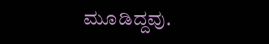ಮೂಡಿದ್ದವು.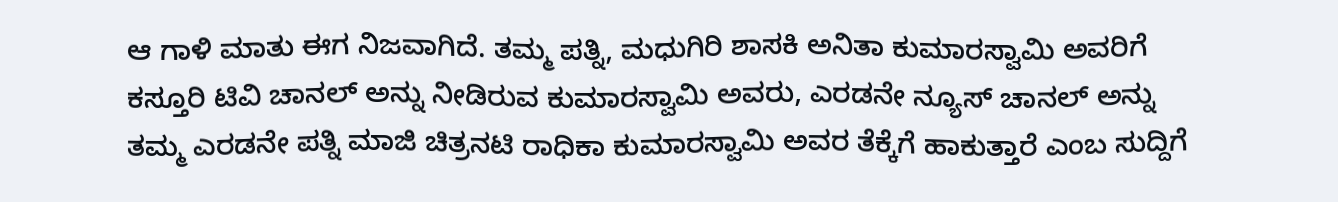ಆ ಗಾಳಿ ಮಾತು ಈಗ ನಿಜವಾಗಿದೆ. ತಮ್ಮ ಪತ್ನಿ, ಮಧುಗಿರಿ ಶಾಸಕಿ ಅನಿತಾ ಕುಮಾರಸ್ವಾಮಿ ಅವರಿಗೆ ಕಸ್ತೂರಿ ಟಿವಿ ಚಾನಲ್ ಅನ್ನು ನೀಡಿರುವ ಕುಮಾರಸ್ವಾಮಿ ಅವರು, ಎರಡನೇ ನ್ಯೂಸ್ ಚಾನಲ್ ಅನ್ನು ತಮ್ಮ ಎರಡನೇ ಪತ್ನಿ ಮಾಜಿ ಚಿತ್ರನಟಿ ರಾಧಿಕಾ ಕುಮಾರಸ್ವಾಮಿ ಅವರ ತೆಕ್ಕೆಗೆ ಹಾಕುತ್ತಾರೆ ಎಂಬ ಸುದ್ದಿಗೆ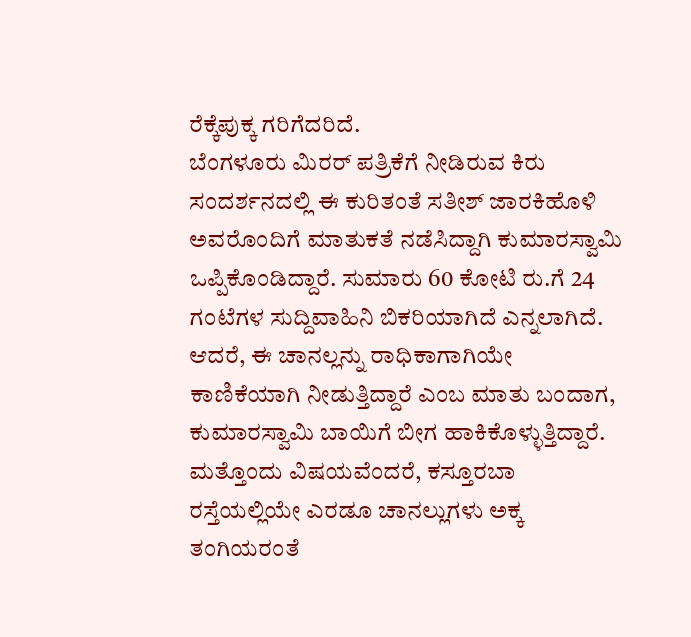ರೆಕ್ಕೆಪುಕ್ಕ ಗರಿಗೆದರಿದೆ.
ಬೆಂಗಳೂರು ಮಿರರ್ ಪತ್ರಿಕೆಗೆ ನೀಡಿರುವ ಕಿರು ಸಂದರ್ಶನದಲ್ಲಿ ಈ ಕುರಿತಂತೆ ಸತೀಶ್ ಜಾರಕಿಹೊಳಿ ಅವರೊಂದಿಗೆ ಮಾತುಕತೆ ನಡೆಸಿದ್ದಾಗಿ ಕುಮಾರಸ್ವಾಮಿ ಒಪ್ಪಿಕೊಂಡಿದ್ದಾರೆ. ಸುಮಾರು 60 ಕೋಟಿ ರು.ಗೆ 24 ಗಂಟೆಗಳ ಸುದ್ದಿವಾಹಿನಿ ಬಿಕರಿಯಾಗಿದೆ ಎನ್ನಲಾಗಿದೆ. ಆದರೆ, ಈ ಚಾನಲ್ಲನ್ನು ರಾಧಿಕಾಗಾಗಿಯೇ ಕಾಣಿಕೆಯಾಗಿ ನೀಡುತ್ತಿದ್ದಾರೆ ಎಂಬ ಮಾತು ಬಂದಾಗ, ಕುಮಾರಸ್ವಾಮಿ ಬಾಯಿಗೆ ಬೀಗ ಹಾಕಿಕೊಳ್ಳುತ್ತಿದ್ದಾರೆ.
ಮತ್ತೊಂದು ವಿಷಯವೆಂದರೆ, ಕಸ್ತೂರಬಾ ರಸ್ತೆಯಲ್ಲಿಯೇ ಎರಡೂ ಚಾನಲ್ಲುಗಳು ಅಕ್ಕ ತಂಗಿಯರಂತೆ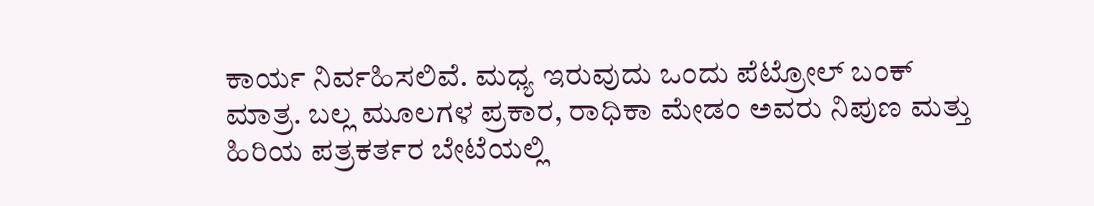ಕಾರ್ಯ ನಿರ್ವಹಿಸಲಿವೆ. ಮಧ್ಯ ಇರುವುದು ಒಂದು ಪೆಟ್ರೋಲ್ ಬಂಕ್ ಮಾತ್ರ. ಬಲ್ಲ ಮೂಲಗಳ ಪ್ರಕಾರ, ರಾಧಿಕಾ ಮೇಡಂ ಅವರು ನಿಪುಣ ಮತ್ತು ಹಿರಿಯ ಪತ್ರಕರ್ತರ ಬೇಟೆಯಲ್ಲಿ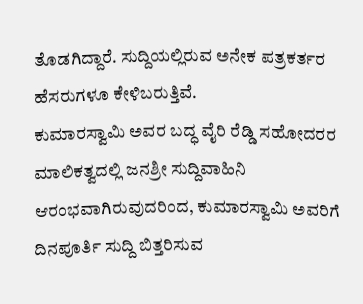ತೊಡಗಿದ್ದಾರೆ. ಸುದ್ದಿಯಲ್ಲಿರುವ ಅನೇಕ ಪತ್ರಕರ್ತರ ಹೆಸರುಗಳೂ ಕೇಳಿಬರುತ್ತಿವೆ.
ಕುಮಾರಸ್ವಾಮಿ ಅವರ ಬದ್ಧ ವೈರಿ ರೆಡ್ಡಿ ಸಹೋದರರ ಮಾಲಿಕತ್ವದಲ್ಲಿ ಜನಶ್ರೀ ಸುದ್ದಿವಾಹಿನಿ ಆರಂಭವಾಗಿರುವುದರಿಂದ, ಕುಮಾರಸ್ವಾಮಿ ಅವರಿಗೆ ದಿನಪೂರ್ತಿ ಸುದ್ದಿ ಬಿತ್ತರಿಸುವ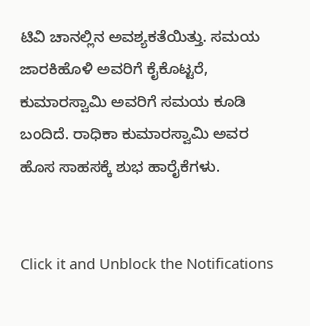ಟಿವಿ ಚಾನಲ್ಲಿನ ಅವಶ್ಯಕತೆಯಿತ್ತು. ಸಮಯ ಜಾರಕಿಹೊಳಿ ಅವರಿಗೆ ಕೈಕೊಟ್ಟರೆ, ಕುಮಾರಸ್ವಾಮಿ ಅವರಿಗೆ ಸಮಯ ಕೂಡಿ ಬಂದಿದೆ. ರಾಧಿಕಾ ಕುಮಾರಸ್ವಾಮಿ ಅವರ ಹೊಸ ಸಾಹಸಕ್ಕೆ ಶುಭ ಹಾರೈಕೆಗಳು.


Click it and Unblock the Notifications